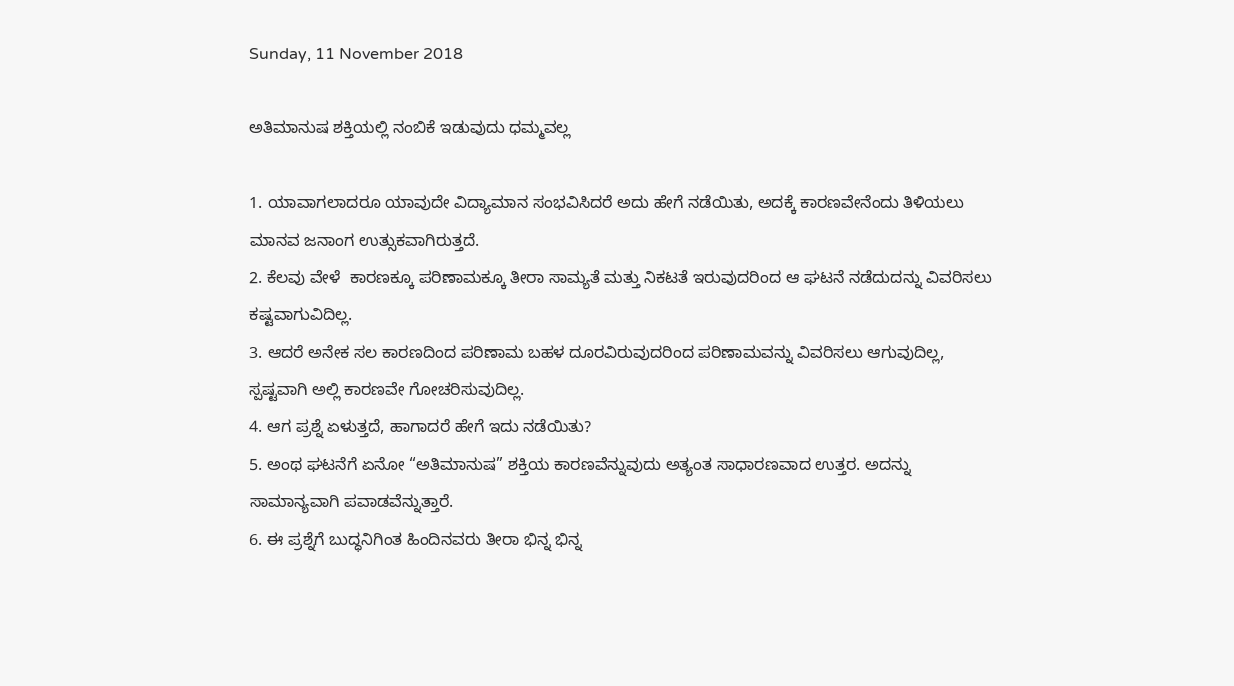Sunday, 11 November 2018

ಅತಿಮಾನುಷ ಶಕ್ತಿಯಲ್ಲಿ ನಂಬಿಕೆ ಇಡುವುದು ಧಮ್ಮವಲ್ಲ

1. ಯಾವಾಗಲಾದರೂ ಯಾವುದೇ ವಿದ್ಯಾಮಾನ ಸಂಭವಿಸಿದರೆ ಅದು ಹೇಗೆ ನಡೆಯಿತು, ಅದಕ್ಕೆ ಕಾರಣವೇನೆಂದು ತಿಳಿಯಲು ಮಾನವ ಜನಾಂಗ ಉತ್ಸುಕವಾಗಿರುತ್ತದೆ.
2. ಕೆಲವು ವೇಳೆ  ಕಾರಣಕ್ಕೂ ಪರಿಣಾಮಕ್ಕೂ ತೀರಾ ಸಾಮ್ಯತೆ ಮತ್ತು ನಿಕಟತೆ ಇರುವುದರಿಂದ ಆ ಘಟನೆ ನಡೆದುದನ್ನು ವಿವರಿಸಲು ಕಷ್ಟವಾಗುವಿದಿಲ್ಲ.
3. ಆದರೆ ಅನೇಕ ಸಲ ಕಾರಣದಿಂದ ಪರಿಣಾಮ ಬಹಳ ದೂರವಿರುವುದರಿಂದ ಪರಿಣಾಮವನ್ನು ವಿವರಿಸಲು ಆಗುವುದಿಲ್ಲ, ಸ್ಪಷ್ಟವಾಗಿ ಅಲ್ಲಿ ಕಾರಣವೇ ಗೋಚರಿಸುವುದಿಲ್ಲ.
4. ಆಗ ಪ್ರಶ್ನೆ ಏಳುತ್ತದೆ, ಹಾಗಾದರೆ ಹೇಗೆ ಇದು ನಡೆಯಿತು?
5. ಅಂಥ ಘಟನೆಗೆ ಏನೋ “ಅತಿಮಾನುಷ” ಶಕ್ತಿಯ ಕಾರಣವೆನ್ನುವುದು ಅತ್ಯಂತ ಸಾಧಾರಣವಾದ ಉತ್ತರ. ಅದನ್ನು ಸಾಮಾನ್ಯವಾಗಿ ಪವಾಡವೆನ್ನುತ್ತಾರೆ.
6. ಈ ಪ್ರಶ್ನೆಗೆ ಬುದ್ಧನಿಗಿಂತ ಹಿಂದಿನವರು ತೀರಾ ಭಿನ್ನ ಭಿನ್ನ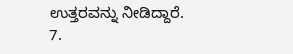ಉತ್ತರವನ್ನು ನೀಡಿದ್ದಾರೆ.
7.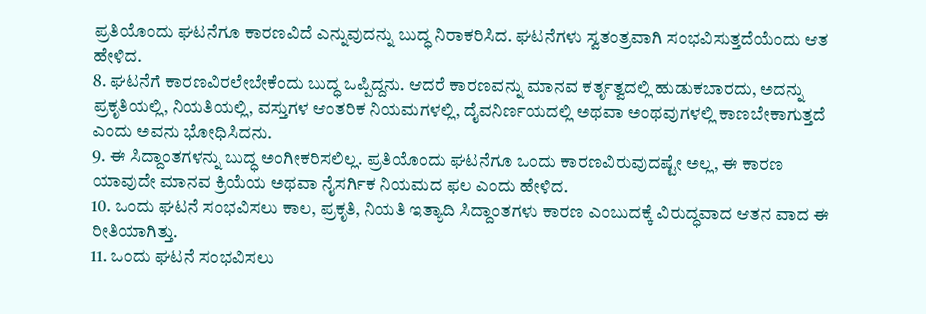ಪ್ರತಿಯೊಂದು ಘಟನೆಗೂ ಕಾರಣವಿದೆ ಎನ್ನುವುದನ್ನು ಬುದ್ಧ ನಿರಾಕರಿಸಿದ. ಘಟನೆಗಳು ಸ್ವತಂತ್ರವಾಗಿ ಸಂಭವಿಸುತ್ತದೆಯೆಂದು ಆತ ಹೇಳಿದ.
8. ಘಟನೆಗೆ ಕಾರಣವಿರಲೇಬೇಕೆಂದು ಬುದ್ಧ ಒಪ್ಪಿದ್ದನು. ಆದರೆ ಕಾರಣವನ್ನು ಮಾನವ ಕರ್ತೃತ್ವದಲ್ಲಿ ಹುಡುಕಬಾರದು, ಅದನ್ನು ಪ್ರಕೃತಿಯಲ್ಲಿ, ನಿಯತಿಯಲ್ಲಿ, ವಸ್ತುಗಳ ಆಂತರಿಕ ನಿಯಮಗಳಲ್ಲಿ, ದೈವನಿರ್ಣಯದಲ್ಲಿ ಅಥವಾ ಅಂಥವುಗಳಲ್ಲಿ ಕಾಣಬೇಕಾಗುತ್ತದೆ ಎಂದು ಅವನು ಭೋಧಿಸಿದನು.
9. ಈ ಸಿದ್ದಾಂತಗಳನ್ನು ಬುದ್ಧ ಅಂಗೀಕರಿಸಲಿಲ್ಲ. ಪ್ರತಿಯೊಂದು ಘಟನೆಗೂ ಒಂದು ಕಾರಣವಿರುವುದಷ್ಟೇ ಅಲ್ಲ, ಈ ಕಾರಣ ಯಾವುದೇ ಮಾನವ ಕ್ರಿಯೆಯ ಅಥವಾ ನೈಸರ್ಗಿಕ ನಿಯಮದ ಫಲ ಎಂದು ಹೇಳಿದ.
10. ಒಂದು ಘಟನೆ ಸಂಭವಿಸಲು ಕಾಲ, ಪ್ರಕೃತಿ, ನಿಯತಿ ಇತ್ಯಾದಿ ಸಿದ್ದಾಂತಗಳು ಕಾರಣ ಎಂಬುದಕ್ಕೆ ವಿರುದ್ಧವಾದ ಆತನ ವಾದ ಈ ರೀತಿಯಾಗಿತ್ತು.
11. ಒಂದು ಘಟನೆ ಸಂಭವಿಸಲು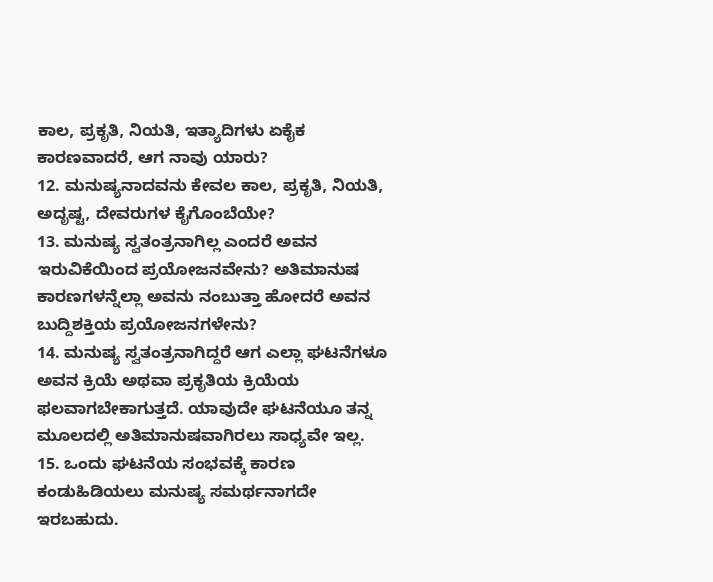ಕಾಲ, ಪ್ರಕೃತಿ, ನಿಯತಿ, ಇತ್ಯಾದಿಗಳು ಏಕೈಕ ಕಾರಣವಾದರೆ, ಆಗ ನಾವು ಯಾರು?
12. ಮನುಷ್ಯನಾದವನು ಕೇವಲ ಕಾಲ, ಪ್ರಕೃತಿ, ನಿಯತಿ, ಅದೃಷ್ಟ, ದೇವರುಗಳ ಕೈಗೊಂಬೆಯೇ?
13. ಮನುಷ್ಯ ಸ್ವತಂತ್ರನಾಗಿಲ್ಲ ಎಂದರೆ ಅವನ ಇರುವಿಕೆಯಿಂದ ಪ್ರಯೋಜನವೇನು? ಅತಿಮಾನುಷ ಕಾರಣಗಳನ್ನೆಲ್ಲಾ ಅವನು ನಂಬುತ್ತಾ ಹೋದರೆ ಅವನ ಬುದ್ದಿಶಕ್ತಿಯ ಪ್ರಯೋಜನಗಳೇನು?
14. ಮನುಷ್ಯ ಸ್ವತಂತ್ರನಾಗಿದ್ದರೆ ಆಗ ಎಲ್ಲಾ ಘಟನೆಗಳೂ ಅವನ ಕ್ರಿಯೆ ಅಥವಾ ಪ್ರಕೃತಿಯ ಕ್ರಿಯೆಯ ಫಲವಾಗಬೇಕಾಗುತ್ತದೆ. ಯಾವುದೇ ಘಟನೆಯೂ ತನ್ನ ಮೂಲದಲ್ಲಿ ಅತಿಮಾನುಷವಾಗಿರಲು ಸಾಧ್ಯವೇ ಇಲ್ಲ.
15. ಒಂದು ಘಟನೆಯ ಸಂಭವಕ್ಕೆ ಕಾರಣ ಕಂಡುಹಿಡಿಯಲು ಮನುಷ್ಯ ಸಮರ್ಥನಾಗದೇ ಇರಬಹುದು.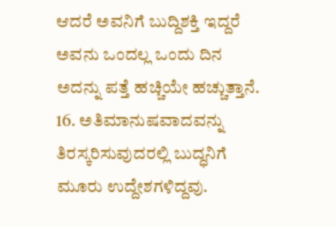ಆದರೆ ಅವನಿಗೆ ಬುದ್ದಿಶಕ್ತಿ ಇದ್ದರೆ ಅವನು ಒಂದಲ್ಲ ಒಂದು ದಿನ ಅದನ್ನು ಪತ್ತೆ ಹಚ್ಚಿಯೇ ಹಚ್ಚುತ್ತಾನೆ.
16. ಅತಿಮಾನುಷವಾದವನ್ನು ತಿರಸ್ಕರಿಸುವುದರಲ್ಲಿ ಬುದ್ಧನಿಗೆ ಮೂರು ಉದ್ದೇಶಗಳಿದ್ದವು.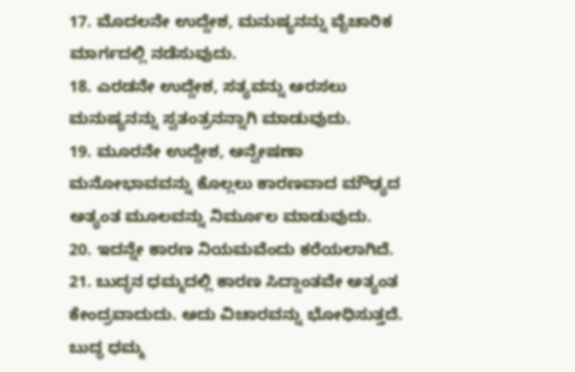17. ಮೊದಲನೇ ಉದ್ದೇಶ, ಮನುಷ್ಯನನ್ನು ವೈಚಾರಿಕ ಮಾರ್ಗದಲ್ಲಿ ನಡೆಸುವುದು.
18. ಎರಡನೇ ಉದ್ದೇಶ, ಸತ್ಯವನ್ನು ಅರಸಲು ಮನುಷ್ಯನನ್ನು ಸ್ವತಂತ್ರನನ್ನಾಗಿ ಮಾಡುವುದು.
19. ಮೂರನೇ ಉದ್ದೇಶ, ಅನ್ವೇಷಣಾ ಮನೋಭಾವವನ್ನು ಕೊಲ್ಲಲು ಕಾರಣವಾದ ಮೌಢ್ಯದ ಅತ್ಯಂತ ಮೂಲವನ್ನು ನಿರ್ಮೂಲ ಮಾಡುವುದು.
20. ಇದನ್ನೇ ಕಾರಣ ನಿಯಮವೆಂದು ಕರೆಯಲಾಗಿದೆ.
21. ಬುದ್ಧನ ಧಮ್ಮದಲ್ಲಿ ಕಾರಣ ಸಿದ್ದಾಂತವೇ ಅತ್ಯಂತ ಕೇಂದ್ರವಾದುದು. ಅದು ವಿಚಾರವನ್ನು ಭೋಧಿಸುತ್ತದೆ. ಬುದ್ಧ ಧಮ್ಮ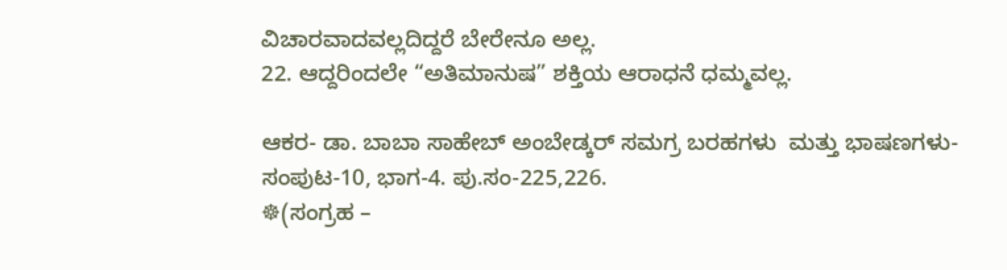ವಿಚಾರವಾದವಲ್ಲದಿದ್ದರೆ ಬೇರೇನೂ ಅಲ್ಲ.
22. ಆದ್ದರಿಂದಲೇ “ಅತಿಮಾನುಷ” ಶಕ್ತಿಯ ಆರಾಧನೆ ಧಮ್ಮವಲ್ಲ.

ಆಕರ- ಡಾ. ಬಾಬಾ ಸಾಹೇಬ್ ಅಂಬೇಡ್ಕರ್ ಸಮಗ್ರ ಬರಹಗಳು  ಮತ್ತು ಭಾಷಣಗಳು- ಸಂಪುಟ-10, ಭಾಗ-4. ಪು.ಸಂ-225,226.
☸(ಸಂಗ್ರಹ –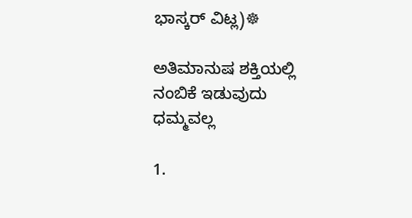ಭಾಸ್ಕರ್ ವಿಟ್ಲ)☸

ಅತಿಮಾನುಷ ಶಕ್ತಿಯಲ್ಲಿ ನಂಬಿಕೆ ಇಡುವುದು ಧಮ್ಮವಲ್ಲ

1.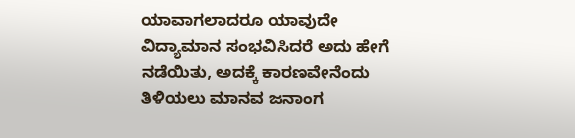ಯಾವಾಗಲಾದರೂ ಯಾವುದೇ ವಿದ್ಯಾಮಾನ ಸಂಭವಿಸಿದರೆ ಅದು ಹೇಗೆ ನಡೆಯಿತು, ಅದಕ್ಕೆ ಕಾರಣವೇನೆಂದು ತಿಳಿಯಲು ಮಾನವ ಜನಾಂಗ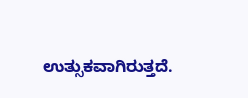ಉತ್ಸುಕವಾಗಿರುತ್ತದೆ.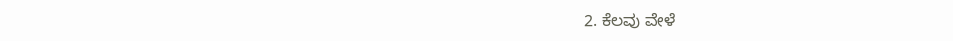2. ಕೆಲವು ವೇಳೆ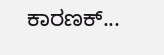ಕಾರಣಕ್...